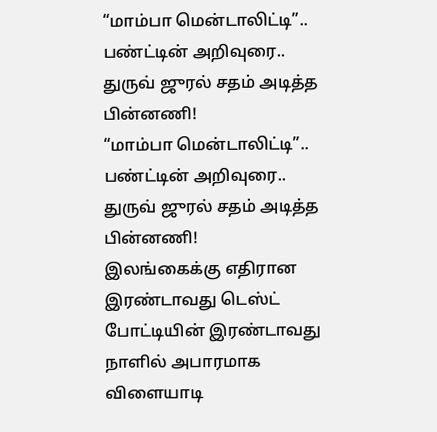“மாம்பா மென்டாலிட்டி”.. பண்ட்டின் அறிவுரை.. துருவ் ஜுரல் சதம் அடித்த பின்னணி!
“மாம்பா மென்டாலிட்டி”.. பண்ட்டின் அறிவுரை.. துருவ் ஜுரல் சதம் அடித்த பின்னணி!
இலங்கைக்கு எதிரான இரண்டாவது டெஸ்ட் போட்டியின் இரண்டாவது நாளில் அபாரமாக விளையாடி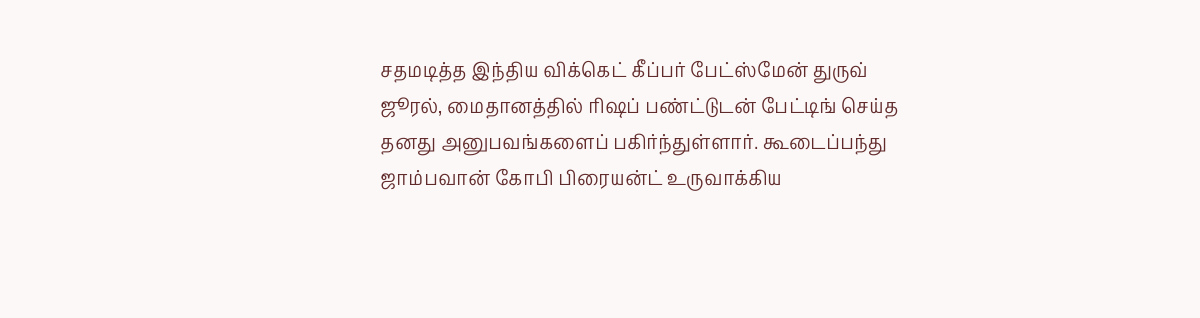சதமடித்த இந்திய விக்கெட் கீப்பர் பேட்ஸ்மேன் துருவ் ஜூரல், மைதானத்தில் ரிஷப் பண்ட்டுடன் பேட்டிங் செய்த தனது அனுபவங்களைப் பகிர்ந்துள்ளார். கூடைப்பந்து ஜாம்பவான் கோபி பிரையன்ட் உருவாக்கிய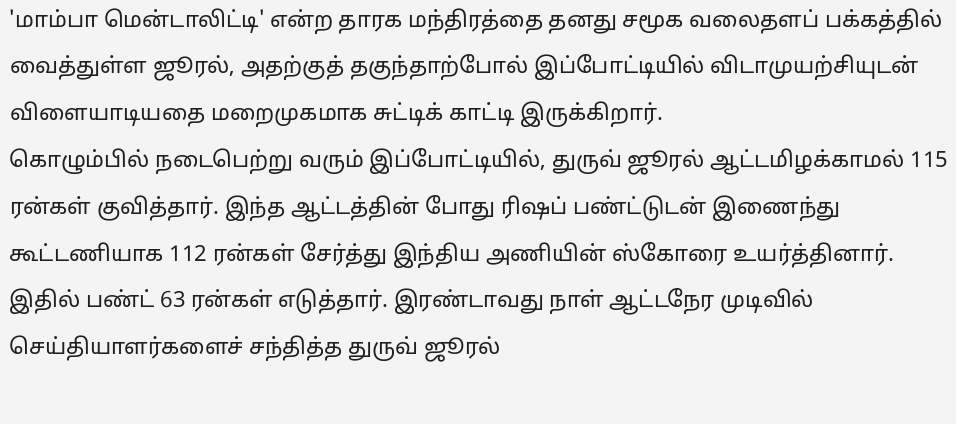'மாம்பா மென்டாலிட்டி' என்ற தாரக மந்திரத்தை தனது சமூக வலைதளப் பக்கத்தில் வைத்துள்ள ஜூரல், அதற்குத் தகுந்தாற்போல் இப்போட்டியில் விடாமுயற்சியுடன் விளையாடியதை மறைமுகமாக சுட்டிக் காட்டி இருக்கிறார்.
கொழும்பில் நடைபெற்று வரும் இப்போட்டியில், துருவ் ஜூரல் ஆட்டமிழக்காமல் 115 ரன்கள் குவித்தார். இந்த ஆட்டத்தின் போது ரிஷப் பண்ட்டுடன் இணைந்து கூட்டணியாக 112 ரன்கள் சேர்த்து இந்திய அணியின் ஸ்கோரை உயர்த்தினார். இதில் பண்ட் 63 ரன்கள் எடுத்தார். இரண்டாவது நாள் ஆட்டநேர முடிவில் செய்தியாளர்களைச் சந்தித்த துருவ் ஜூரல்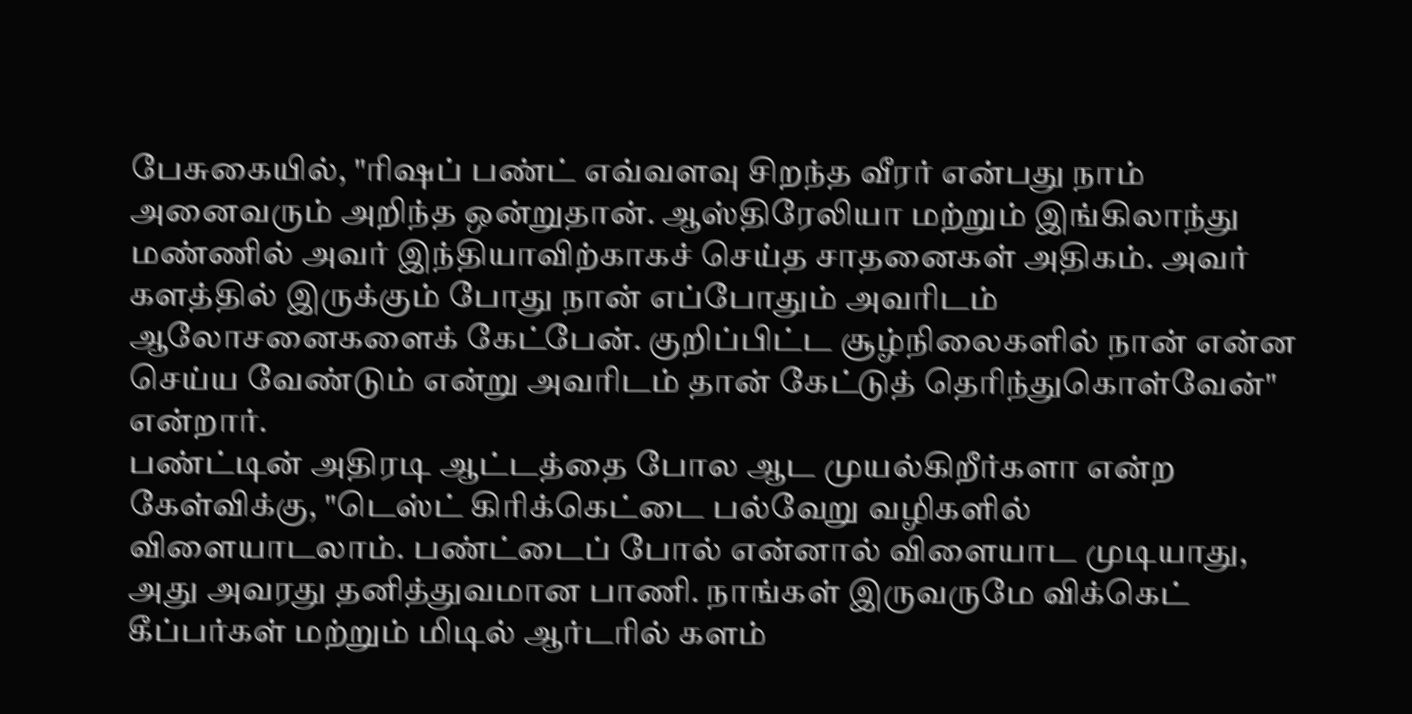பேசுகையில், "ரிஷப் பண்ட் எவ்வளவு சிறந்த வீரர் என்பது நாம் அனைவரும் அறிந்த ஒன்றுதான். ஆஸ்திரேலியா மற்றும் இங்கிலாந்து மண்ணில் அவர் இந்தியாவிற்காகச் செய்த சாதனைகள் அதிகம். அவர் களத்தில் இருக்கும் போது நான் எப்போதும் அவரிடம் ஆலோசனைகளைக் கேட்பேன். குறிப்பிட்ட சூழ்நிலைகளில் நான் என்ன செய்ய வேண்டும் என்று அவரிடம் தான் கேட்டுத் தெரிந்துகொள்வேன்" என்றார்.
பண்ட்டின் அதிரடி ஆட்டத்தை போல ஆட முயல்கிறீர்களா என்ற கேள்விக்கு, "டெஸ்ட் கிரிக்கெட்டை பல்வேறு வழிகளில் விளையாடலாம். பண்ட்டைப் போல் என்னால் விளையாட முடியாது, அது அவரது தனித்துவமான பாணி. நாங்கள் இருவருமே விக்கெட் கீப்பர்கள் மற்றும் மிடில் ஆர்டரில் களம்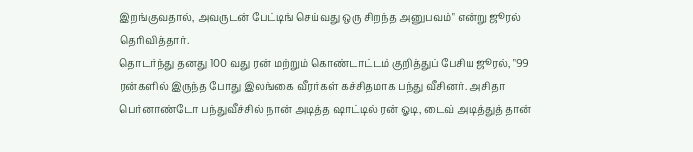இறங்குவதால், அவருடன் பேட்டிங் செய்வது ஒரு சிறந்த அனுபவம்" என்று ஜூரல் தெரிவித்தார்.
தொடர்ந்து தனது 100 வது ரன் மற்றும் கொண்டாட்டம் குறித்துப் பேசிய ஜூரல், "99 ரன்களில் இருந்த போது இலங்கை வீரர்கள் கச்சிதமாக பந்து வீசினர். அசிதா பெர்னாண்டோ பந்துவீச்சில் நான் அடித்த ஷாட்டில் ரன் ஓடி, டைவ் அடித்துத் தான்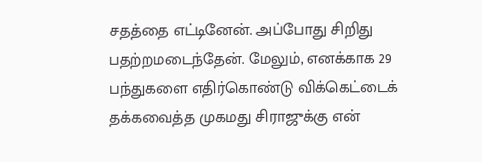சதத்தை எட்டினேன். அப்போது சிறிது பதற்றமடைந்தேன். மேலும், எனக்காக 29 பந்துகளை எதிர்கொண்டு விக்கெட்டைக் தக்கவைத்த முகமது சிராஜுக்கு என்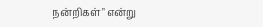நன்றிகள்" என்று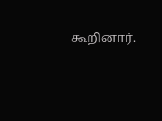கூறினார்.